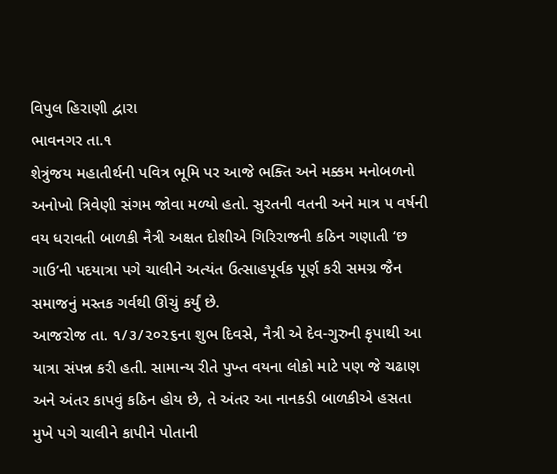વિપુલ હિરાણી દ્વારા
ભાવનગર તા.૧
શેત્રુંજય મહાતીર્થની પવિત્ર ભૂમિ પર આજે ભક્તિ અને મક્કમ મનોબળનો અનોખો ત્રિવેણી સંગમ જોવા મળ્યો હતો. સુરતની વતની અને માત્ર ૫ વર્ષની વય ધરાવતી બાળકી નૈત્રી અક્ષત દોશીએ ગિરિરાજની કઠિન ગણાતી ‘છ ગાઉ’ની પદયાત્રા પગે ચાલીને અત્યંત ઉત્સાહપૂર્વક પૂર્ણ કરી સમગ્ર જૈન સમાજનું મસ્તક ગર્વથી ઊંચું કર્યું છે.
આજરોજ તા. ૧/૩/૨૦૨૬ના શુભ દિવસે, નૈત્રી એ દેવ-ગુરુની કૃપાથી આ યાત્રા સંપન્ન કરી હતી. સામાન્ય રીતે પુખ્ત વયના લોકો માટે પણ જે ચઢાણ અને અંતર કાપવું કઠિન હોય છે, તે અંતર આ નાનકડી બાળકીએ હસતા મુખે પગે ચાલીને કાપીને પોતાની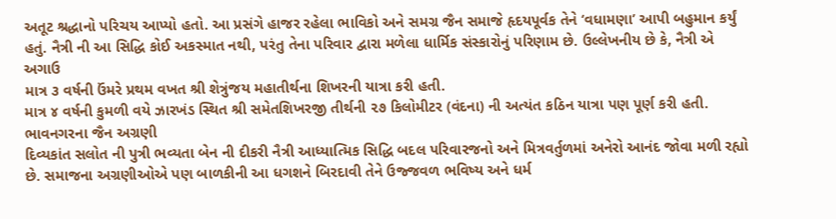અતૂટ શ્રદ્ધાનો પરિચય આપ્યો હતો. આ પ્રસંગે હાજર રહેલા ભાવિકો અને સમગ્ર જૈન સમાજે હૃદયપૂર્વક તેને ‘વધામણા’ આપી બહુમાન કર્યું હતું. નૈત્રી ની આ સિદ્ધિ કોઈ અકસ્માત નથી, પરંતુ તેના પરિવાર દ્વારા મળેલા ધાર્મિક સંસ્કારોનું પરિણામ છે. ઉલ્લેખનીય છે કે, નૈત્રી એ અગાઉ
માત્ર ૩ વર્ષની ઉંમરે પ્રથમ વખત શ્રી શેત્રુંજય મહાતીર્થના શિખરની યાત્રા કરી હતી.
માત્ર ૪ વર્ષની કુમળી વયે ઝારખંડ સ્થિત શ્રી સમેતશિખરજી તીર્થની ૨૭ કિલોમીટર (વંદના) ની અત્યંત કઠિન યાત્રા પણ પૂર્ણ કરી હતી. ભાવનગરના જૈન અગ્રણી
દિવ્યકાંત સલોત ની પુત્રી ભવ્યતા બેન ની દીકરી નૈત્રી આધ્યાત્મિક સિદ્ધિ બદલ પરિવારજનો અને મિત્રવર્તુળમાં અનેરો આનંદ જોવા મળી રહ્યો છે. સમાજના અગ્રણીઓએ પણ બાળકીની આ ધગશને બિરદાવી તેને ઉજ્જવળ ભવિષ્ય અને ધર્મ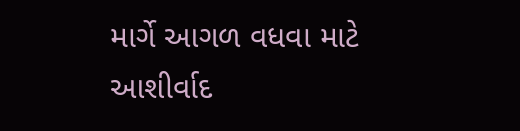માર્ગે આગળ વધવા માટે આશીર્વાદ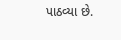પાઠવ્યા છે.